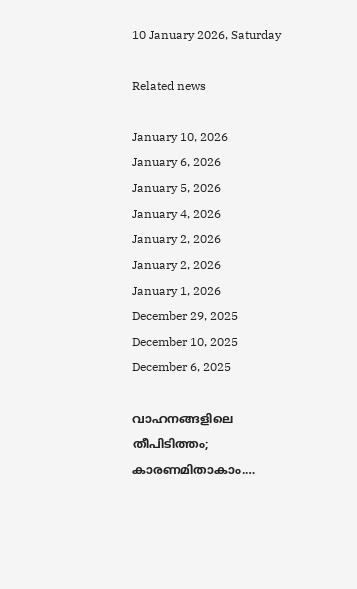10 January 2026, Saturday

Related news

January 10, 2026
January 6, 2026
January 5, 2026
January 4, 2026
January 2, 2026
January 2, 2026
January 1, 2026
December 29, 2025
December 10, 2025
December 6, 2025

വാഹനങ്ങളിലെ തീപിടിത്തം; കാരണമിതാകാം.…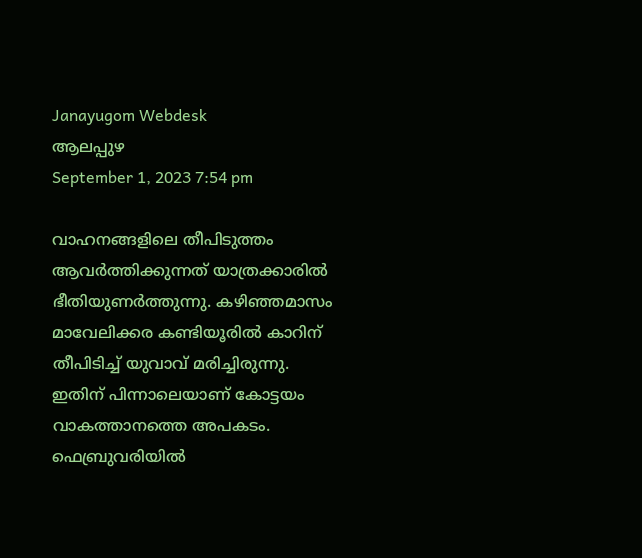Janayugom Webdesk
ആലപ്പുഴ
September 1, 2023 7:54 pm

വാഹനങ്ങളിലെ തീപിടുത്തം ആവർത്തിക്കുന്നത് യാത്രക്കാരിൽ ഭീതിയുണർത്തുന്നു. കഴിഞ്ഞമാസം മാവേലിക്കര കണ്ടിയൂരിൽ കാറിന് തീപിടിച്ച് യുവാവ് മരിച്ചിരുന്നു. ഇതിന് പിന്നാലെയാണ് കോട്ടയം വാകത്താനത്തെ അപകടം. ഫെബ്രുവരിയിൽ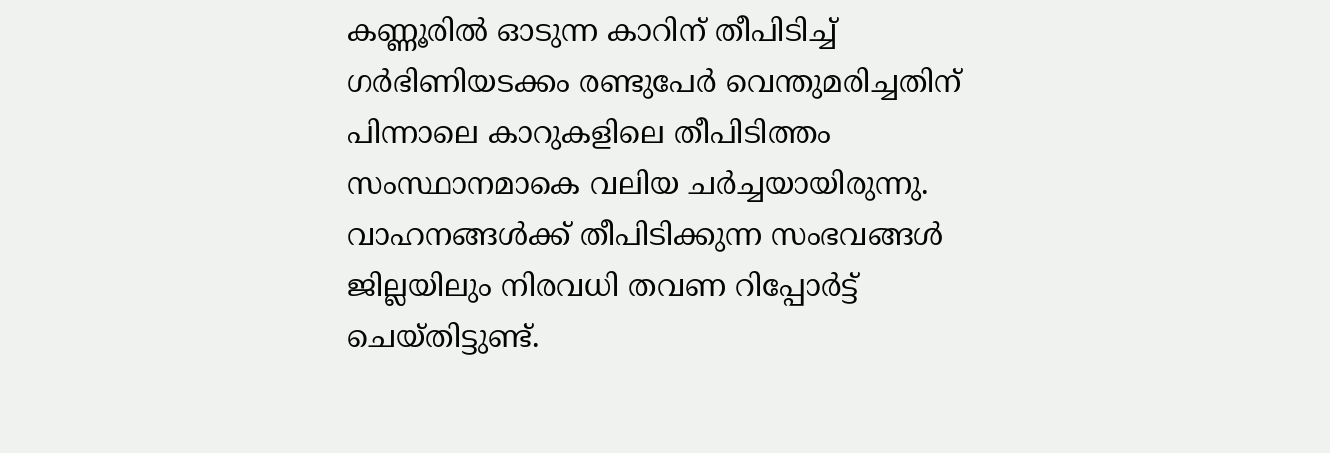കണ്ണൂരിൽ ഓടുന്ന കാറിന് തീപിടിച്ച് ഗർഭിണിയടക്കം രണ്ടുപേർ വെന്തുമരിച്ചതിന് പിന്നാലെ കാറുകളിലെ തീപിടിത്തം സംസ്ഥാനമാകെ വലിയ ചർച്ചയായിരുന്നു. വാഹനങ്ങൾക്ക് തീപിടിക്കുന്ന സംഭവങ്ങൾ ജില്ലയിലും നിരവധി തവണ റിപ്പോർട്ട് ചെയ്തിട്ടുണ്ട്.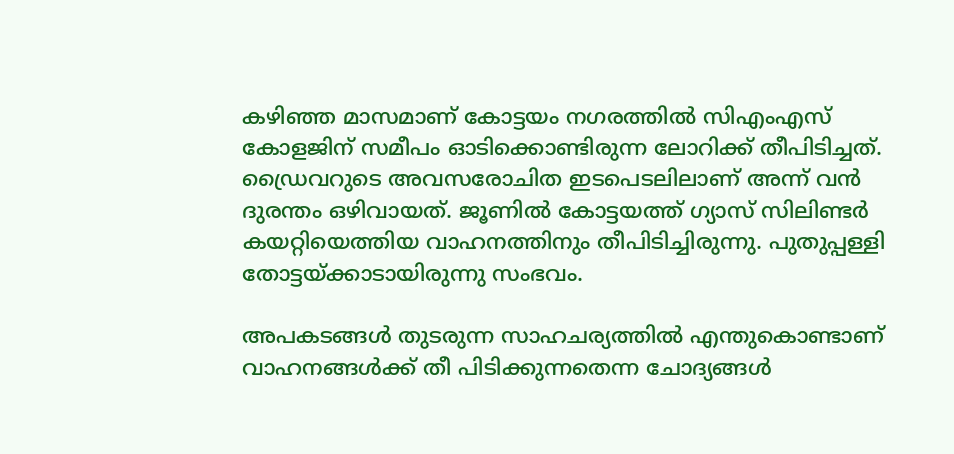കഴിഞ്ഞ മാസമാണ് കോട്ടയം നഗരത്തിൽ സിഎംഎസ് കോളജിന് സമീപം ഓടിക്കൊണ്ടിരുന്ന ലോറിക്ക് തീപിടിച്ചത്. ഡ്രൈവറുടെ അവസരോചിത ഇടപെടലിലാണ് അന്ന് വൻ ദുരന്തം ഒഴിവായത്. ജൂണിൽ കോട്ടയത്ത് ഗ്യാസ് സിലിണ്ടർ കയറ്റിയെത്തിയ വാഹനത്തിനും തീപിടിച്ചിരുന്നു. പുതുപ്പള്ളി തോട്ടയ്ക്കാടായിരുന്നു സംഭവം.

അപകടങ്ങൾ തുടരുന്ന സാഹചര്യത്തിൽ എന്തുകൊണ്ടാണ് വാഹനങ്ങൾക്ക് തീ പിടിക്കുന്നതെന്ന ചോദ്യങ്ങൾ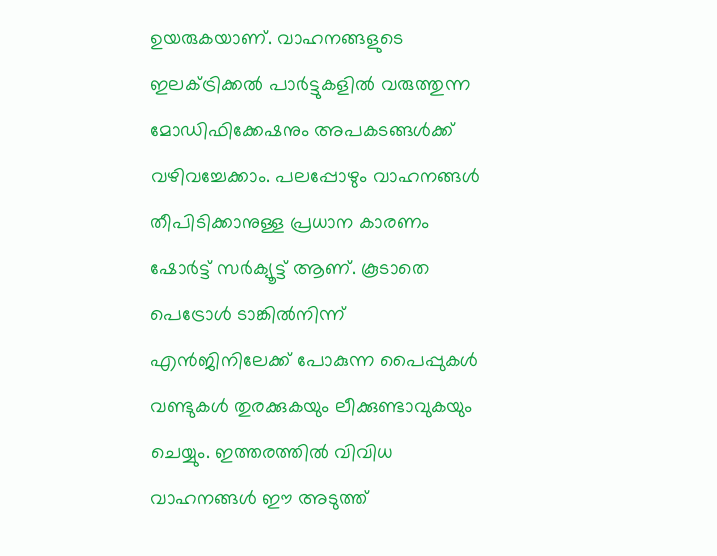ഉയരുകയാണ്. വാഹനങ്ങളുടെ ഇലക്ട്രിക്കൽ പാർട്ടുകളിൽ വരുത്തുന്ന മോഡിഫിക്കേഷനും അപകടങ്ങൾക്ക് വഴിവച്ചേക്കാം. പലപ്പോഴും വാഹനങ്ങൾ തീപിടിക്കാനുള്ള പ്രധാന കാരണം ഷോർട്ട് സർക്യൂട്ട് ആണ്. കൂടാതെ പെട്രോൾ ടാങ്കിൽനിന്ന് എൻജിനിലേക്ക് പോകുന്ന പൈപ്പുകൾ വണ്ടുകൾ തുരക്കുകയും ലീക്കുണ്ടാവുകയും ചെയ്യും. ഇത്തരത്തിൽ വിവിധ വാഹനങ്ങൾ ഈ അടുത്ത്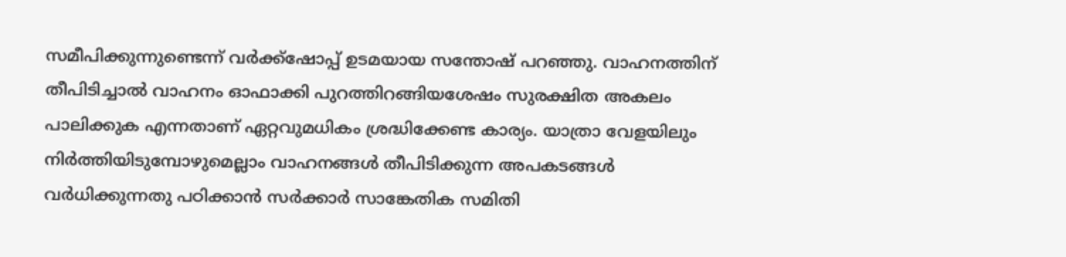സമീപിക്കുന്നുണ്ടെന്ന് വർക്ക്ഷോപ്പ് ഉടമയായ സന്തോഷ് പറഞ്ഞു. വാഹനത്തിന് തീപിടിച്ചാൽ വാഹനം ഓഫാക്കി പുറത്തിറങ്ങിയശേഷം സുരക്ഷിത അകലം പാലിക്കുക എന്നതാണ് ഏറ്റവുമധികം ശ്രദ്ധിക്കേണ്ട കാര്യം. യാത്രാ വേളയിലും നിർത്തിയിടുമ്പോഴുമെല്ലാം വാഹനങ്ങൾ തീപിടിക്കുന്ന അപകടങ്ങൾ വർധിക്കുന്നതു പഠിക്കാൻ സർക്കാർ സാങ്കേതിക സമിതി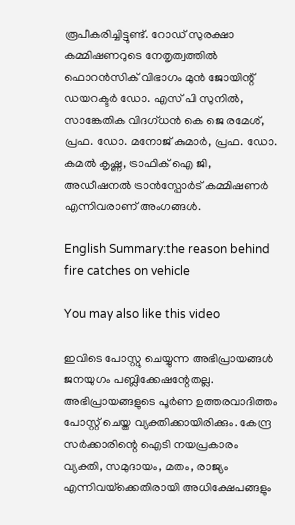രൂപീകരിച്ചിട്ടുണ്ട്. റോഡ് സുരക്ഷാ കമ്മിഷണറുടെ നേതൃത്വത്തിൽ ഫൊറൻസിക് വിഭാഗം മുൻ ജോയിന്റ് ഡയറക്ടർ ഡോ. എസ് പി സുനിൽ, സാങ്കേതിക വിദഗ്ധൻ കെ ജെ രമേശ്, പ്രഫ. ഡോ. മനോജ് കുമാർ, പ്രഫ. ഡോ. കമൽ കൃഷ്ണ, ട്രാഫിക് ഐ ജി, അഡീഷനൽ ട്രാൻസ്പോർട് കമ്മിഷണർ എന്നിവരാണ് അംഗങ്ങൾ.

English Summary:the reason behind fire catches on vehicle

You may also like this video

ഇവിടെ പോസ്റ്റു ചെയ്യുന്ന അഭിപ്രായങ്ങള്‍ ജനയുഗം പബ്ലിക്കേഷന്റേതല്ല. അഭിപ്രായങ്ങളുടെ പൂര്‍ണ ഉത്തരവാദിത്തം പോസ്റ്റ് ചെയ്ത വ്യക്തിക്കായിരിക്കും. കേന്ദ്ര സര്‍ക്കാരിന്റെ ഐടി നയപ്രകാരം വ്യക്തി, സമുദായം, മതം, രാജ്യം എന്നിവയ്‌ക്കെതിരായി അധിക്ഷേപങ്ങളും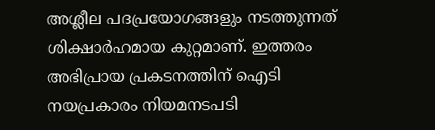അശ്ലീല പദപ്രയോഗങ്ങളും നടത്തുന്നത് ശിക്ഷാര്‍ഹമായ കുറ്റമാണ്. ഇത്തരം അഭിപ്രായ പ്രകടനത്തിന് ഐടി നയപ്രകാരം നിയമനടപടി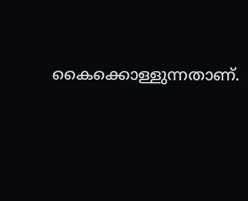കൈക്കൊള്ളുന്നതാണ്.